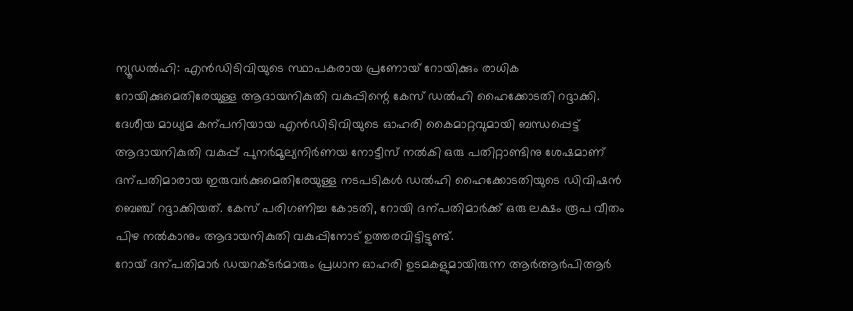ന്യൂഡൽഹി: എൻഡിടിവിയുടെ സ്ഥാപകരായ പ്രണോയ് റോയിക്കും രാധിക റോയിക്കുമെതിരേയുള്ള ആദായനികുതി വകുപ്പിന്റെ കേസ് ഡൽഹി ഹൈക്കോടതി റദ്ദാക്കി.
ദേശീയ മാധ്യമ കന്പനിയായ എൻഡിടിവിയുടെ ഓഹരി കൈമാറ്റവുമായി ബന്ധപ്പെട്ട് ആദായനികുതി വകുപ്പ് പുനർമൂല്യനിർണയ നോട്ടീസ് നൽകി ഒരു പതിറ്റാണ്ടിനു ശേഷമാണ് ദന്പതിമാരായ ഇരുവർക്കുമെതിരേയുള്ള നടപടികൾ ഡൽഹി ഹൈക്കോടതിയുടെ ഡിവിഷൻ ബെഞ്ച് റദ്ദാക്കിയത്. കേസ് പരിഗണിച്ച കോടതി, റോയി ദന്പതിമാർക്ക് ഒരു ലക്ഷം രൂപ വീതം പിഴ നൽകാനും ആദായനികുതി വകുപ്പിനോട് ഉത്തരവിട്ടിട്ടുണ്ട്.
റോയ് ദന്പതിമാർ ഡയറക്ടർമാരും പ്രധാന ഓഹരി ഉടമകളുമായിരുന്ന ആർആർപിആർ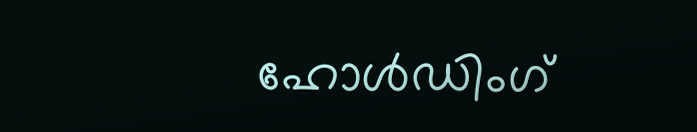ഹോൾഡിംഗ്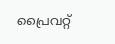പ്രൈവറ്റ്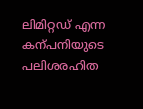ലിമിറ്റഡ് എന്ന കന്പനിയുടെ പലിശരഹിത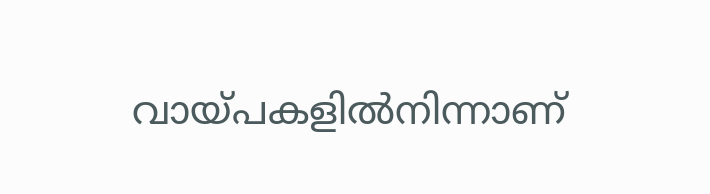വായ്പകളിൽനിന്നാണ്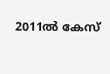2011ൽ കേസ്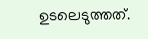ഉടലെടുത്തത്.